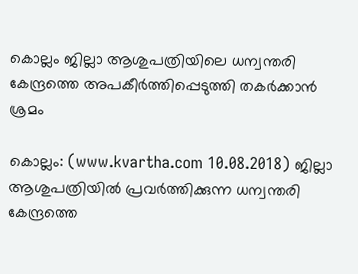കൊല്ലം ജില്ലാ ആശുപത്രിയിലെ ധന്വന്തരി കേന്ദ്രത്തെ അപകീര്‍ത്തിപ്പെടുത്തി തകര്‍ക്കാന്‍ ശ്രമം

കൊല്ലം: (www.kvartha.com 10.08.2018) ജില്ലാ ആശുപത്രിയില്‍ പ്രവര്‍ത്തിക്കുന്ന ധന്വന്തരി കേന്ദ്രത്തെ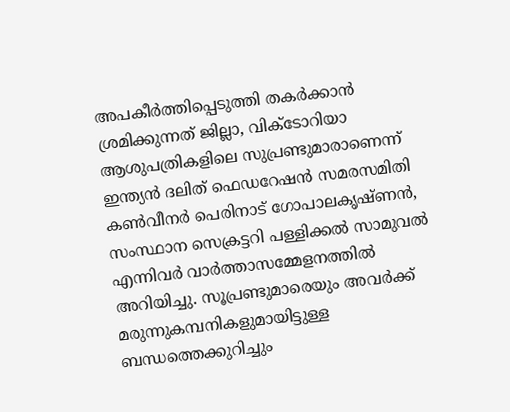അപകീര്‍ത്തിപ്പെടുത്തി തകര്‍ക്കാന്‍ ശ്രമിക്കുന്നത് ജില്ലാ, വിക്ടോറിയാ ആശുപത്രികളിലെ സുപ്രണ്ടുമാരാണെന്ന് ഇന്ത്യന്‍ ദലിത് ഫെഡറേഷന്‍ സമരസമിതി കണ്‍വീനര്‍ പെരിനാട് ഗോപാലകൃഷ്ണന്‍, സംസ്ഥാന സെക്രട്ടറി പള്ളിക്കല്‍ സാമുവല്‍ എന്നിവര്‍ വാര്‍ത്താസമ്മേളനത്തില്‍ അറിയിച്ചു. സൂപ്രണ്ടുമാരെയും അവര്‍ക്ക് മരുന്നുകമ്പനികളുമായിട്ടുള്ള ബന്ധത്തെക്കുറിച്ചും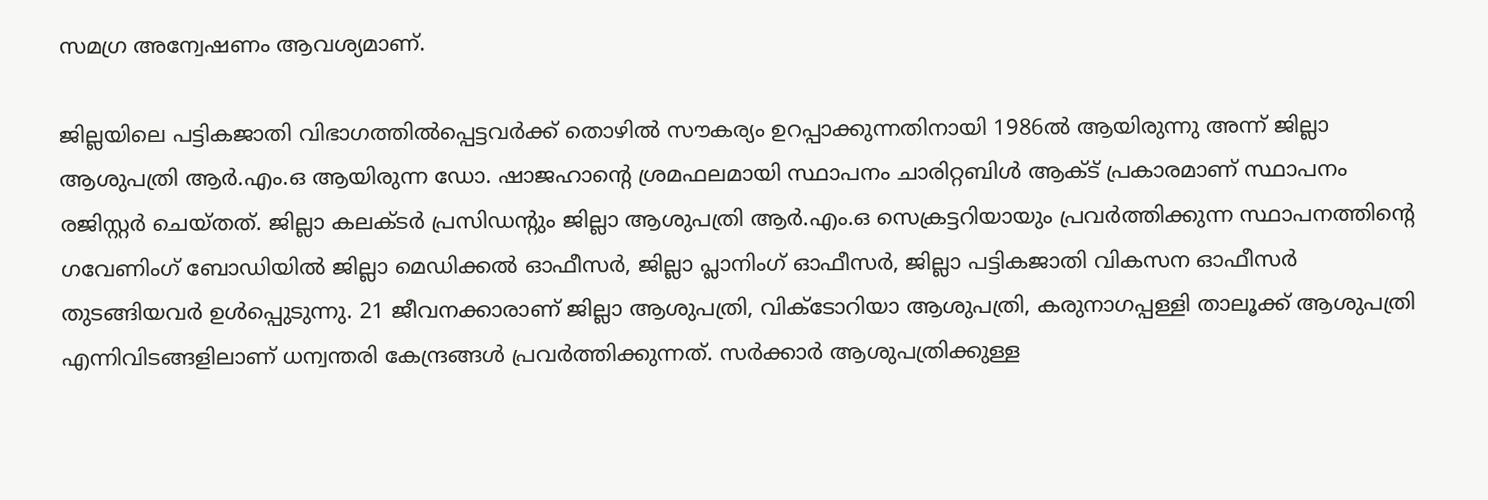സമഗ്ര അന്വേഷണം ആവശ്യമാണ്.

ജില്ലയിലെ പട്ടികജാതി വിഭാഗത്തില്‍പ്പെട്ടവര്‍ക്ക് തൊഴില്‍ സൗകര്യം ഉറപ്പാക്കുന്നതിനായി 1986ല്‍ ആയിരുന്നു അന്ന് ജില്ലാ ആശുപത്രി ആര്‍.എം.ഒ ആയിരുന്ന ഡോ. ഷാജഹാന്റെ ശ്രമഫലമായി സ്ഥാപനം ചാരിറ്റബിള്‍ ആക്ട് പ്രകാരമാണ് സ്ഥാപനം രജിസ്റ്റര്‍ ചെയ്തത്. ജില്ലാ കലക്ടര്‍ പ്രസിഡന്റും ജില്ലാ ആശുപത്രി ആര്‍.എം.ഒ സെക്രട്ടറിയായും പ്രവര്‍ത്തിക്കുന്ന സ്ഥാപനത്തിന്റെ ഗവേണിംഗ് ബോഡിയില്‍ ജില്ലാ മെഡിക്കല്‍ ഓഫീസര്‍, ജില്ലാ പ്ലാനിംഗ് ഓഫീസര്‍, ജില്ലാ പട്ടികജാതി വികസന ഓഫീസര്‍ തുടങ്ങിയവര്‍ ഉള്‍പ്പെുടുന്നു. 21 ജീവനക്കാരാണ് ജില്ലാ ആശുപത്രി, വിക്ടോറിയാ ആശുപത്രി, കരുനാഗപ്പള്ളി താലൂക്ക് ആശുപത്രി എന്നിവിടങ്ങളിലാണ് ധന്വന്തരി കേന്ദ്രങ്ങള്‍ പ്രവര്‍ത്തിക്കുന്നത്. സര്‍ക്കാര്‍ ആശുപത്രിക്കുള്ള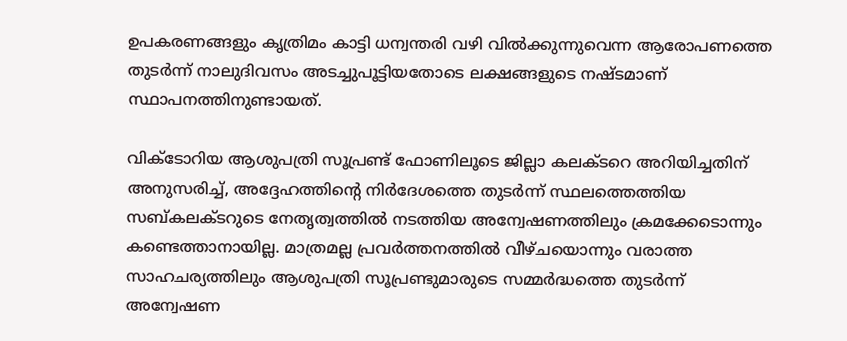ഉപകരണങ്ങളും കൃത്രിമം കാട്ടി ധന്വന്തരി വഴി വില്‍ക്കുന്നുവെന്ന ആരോപണത്തെ തുടര്‍ന്ന് നാലുദിവസം അടച്ചുപൂട്ടിയതോടെ ലക്ഷങ്ങളുടെ നഷ്ടമാണ് സ്ഥാപനത്തിനുണ്ടായത്.

വിക്ടോറിയ ആശുപത്രി സൂപ്രണ്ട് ഫോണിലൂടെ ജില്ലാ കലക്ടറെ അറിയിച്ചതിന് അനുസരിച്ച്, അദ്ദേഹത്തിന്റെ നിര്‍ദേശത്തെ തുടര്‍ന്ന് സ്ഥലത്തെത്തിയ സബ്കലക്ടറുടെ നേതൃത്വത്തില്‍ നടത്തിയ അന്വേഷണത്തിലും ക്രമക്കേടൊന്നും കണ്ടെത്താനായില്ല. മാത്രമല്ല പ്രവര്‍ത്തനത്തില്‍ വീഴ്ചയൊന്നും വരാത്ത സാഹചര്യത്തിലും ആശുപത്രി സൂപ്രണ്ടുമാരുടെ സമ്മര്‍ദ്ധത്തെ തുടര്‍ന്ന് അന്വേഷണ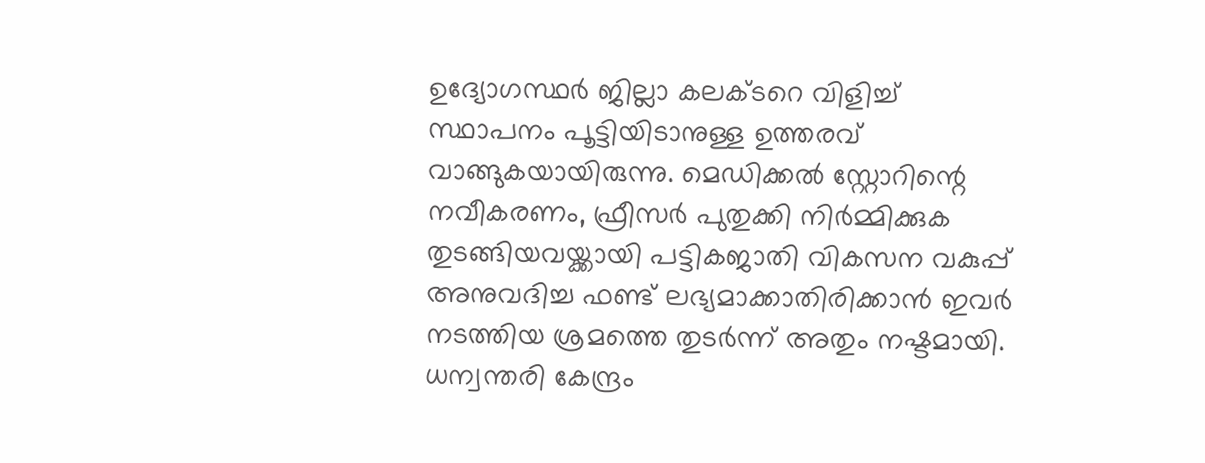ഉദ്യോഗസ്ഥര്‍ ജില്ലാ കലക്ടറെ വിളിച്ച് സ്ഥാപനം പൂട്ടിയിടാനുള്ള ഉത്തരവ് വാങ്ങുകയായിരുന്നു. മെഡിക്കല്‍ സ്റ്റോറിന്റെ നവീകരണം, ഫ്രീസര്‍ പുതുക്കി നിര്‍മ്മിക്കുക തുടങ്ങിയവയ്ക്കായി പട്ടികജാതി വികസന വകുപ്പ് അനുവദിച്ച ഫണ്ട് ലഭ്യമാക്കാതിരിക്കാന്‍ ഇവര്‍ നടത്തിയ ശ്രമത്തെ തുടര്‍ന്ന് അതും നഷ്ടമായി. ധന്വന്തരി കേന്ദ്രം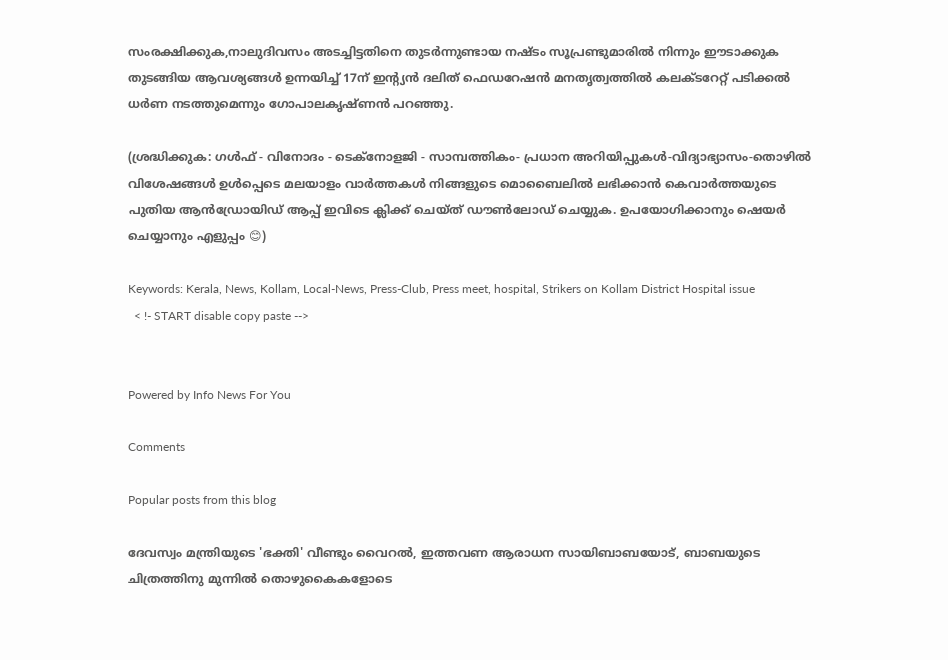സംരക്ഷിക്കുക,നാലുദിവസം അടച്ചിട്ടതിനെ തുടര്‍ന്നുണ്ടായ നഷ്ടം സൂപ്രണ്ടുമാരില്‍ നിന്നും ഈടാക്കുക തുടങ്ങിയ ആവശ്യങ്ങള്‍ ഉന്നയിച്ച് 17ന് ഇന്റ്യന്‍ ദലിത് ഫെഡറേഷന്‍ മനതൃത്വത്തില്‍ കലക്ടറേറ്റ് പടിക്കല്‍ ധര്‍ണ നടത്തുമെന്നും ഗോപാലകൃഷ്ണന്‍ പറഞ്ഞു.

(ശ്രദ്ധിക്കുക: ഗൾഫ് - വിനോദം - ടെക്നോളജി - സാമ്പത്തികം- പ്രധാന അറിയിപ്പുകൾ-വിദ്യാഭ്യാസം-തൊഴിൽ വിശേഷങ്ങൾ ഉൾപ്പെടെ മലയാളം വാർത്തകൾ നിങ്ങളുടെ മൊബൈലിൽ ലഭിക്കാൻ കെവാർത്തയുടെ പുതിയ ആൻഡ്രോയിഡ് ആപ്പ് ഇവിടെ ക്ലിക്ക് ചെയ്ത് ഡൗൺലോഡ് ചെയ്യുക. ഉപയോഗിക്കാനും ഷെയർ ചെയ്യാനും എളുപ്പം 😊)

Keywords: Kerala, News, Kollam, Local-News, Press-Club, Press meet, hospital, Strikers on Kollam District Hospital issue
  < !- START disable copy paste -->


Powered by Info News For You

Comments

Popular posts from this blog

ദേവസ്വം മന്ത്രിയുടെ 'ഭക്തി' വീണ്ടും വൈറല്‍, ഇത്തവണ ആരാധന സായിബാബയോട്, ബാബയുടെ ചിത്രത്തിനു മുന്നില്‍ തൊഴുകൈകളോടെ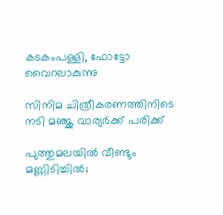കടകംപള്ളി, ഫോട്ടോ വൈറലാകുന്നു

സിനിമ ചിത്രീകരണത്തിനിടെ നടി മഞ്ജു വാര്യര്‍ക്ക് പരിക്ക്

പുത്തുമലയില്‍ വീണ്ടും മണ്ണിടിച്ചില്‍;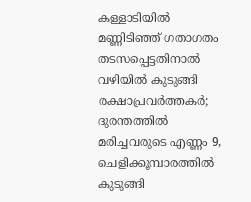കള്ളാടിയില്‍ മണ്ണിടിഞ്ഞ് ഗതാഗതം തടസപ്പെട്ടതിനാല്‍ വഴിയില്‍ കുടുങ്ങി രക്ഷാപ്രവര്‍ത്തകര്‍; ദുരന്തത്തില്‍ മരിച്ചവരുടെ എണ്ണം 9, ചെളിക്കൂമ്പാരത്തില്‍ കുടുങ്ങി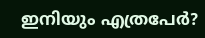ഇനിയും എത്രപേര്‍?